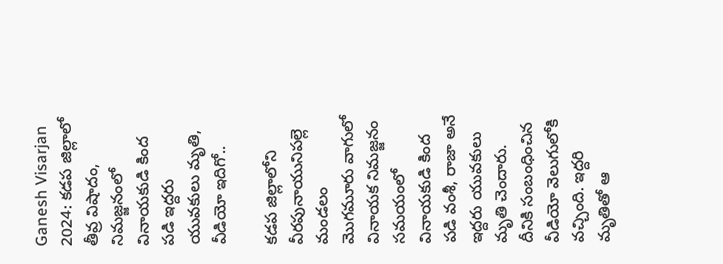Ganesh Visarjan 2024: కడప జిల్లాలో తీవ్ర విషాదం, నిమజ్జనంలో వినాయకుడి కింద పడి ఇద్దరు యువకులు మృతి, వీడియో ఇదిగో..

కడప జిల్లాలోని వీరపునాయునిపల్లె మండలం మొగమూరు వాగులో వినాయక నిమజ్జనం సమయంలో వినాయకుడి కింద పడి వంశీ, రాజా అనే ఇద్దరు యువకులు మృతి చెందారు. దీనికి సంబంధించిన వీడియో వెలుగులోకి వచ్చింది. ఇద్దరి మృతితో ఆ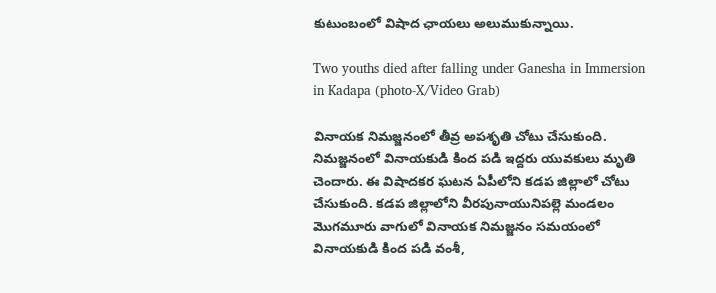కుటుంబంలో విషాద ఛాయలు అలుముకున్నాయి.

Two youths died after falling under Ganesha in Immersion in Kadapa (photo-X/Video Grab)

వినాయక నిమజ్జనంలో తీవ్ర అపశృతి చోటు చేసుకుంది. నిమజ్జనంలో వినాయకుడి కింద పడి ఇద్దరు యువకులు మృతి చెందారు. ఈ విషాదకర ఘటన ఏపీలోని కడప జిల్లాలో చోటు చేసుకుంది. కడప జిల్లాలోని వీరపునాయునిపల్లె మండలం మొగమూరు వాగులో వినాయక నిమజ్జనం సమయంలో వినాయకుడి కింద పడి వంశీ,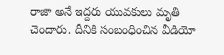రాజా అనే ఇద్దరు యువకులు మృతి చెందారు. దీనికి సంబంధించిన వీడియో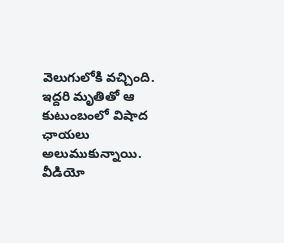వెలుగులోకి వచ్చింది. ఇద్దరి మృతితో ఆ కుటుంబంలో విషాద ఛాయలు అలుముకున్నాయి.  వీడియో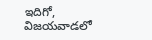ఇదిగో, విజయవాడలో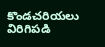కొండచరియలు విరిగిపడి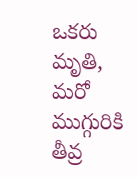ఒకరు మృతి, మరో ముగ్గురికి తీవ్ర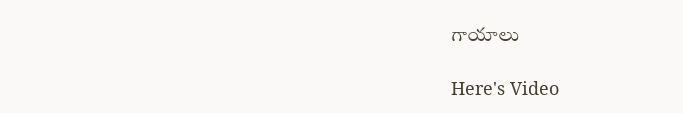గాయాలు

Here's Video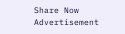Share Now
Advertisement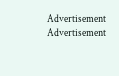Advertisement
Advertisement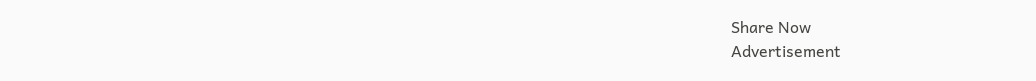Share Now
Advertisement